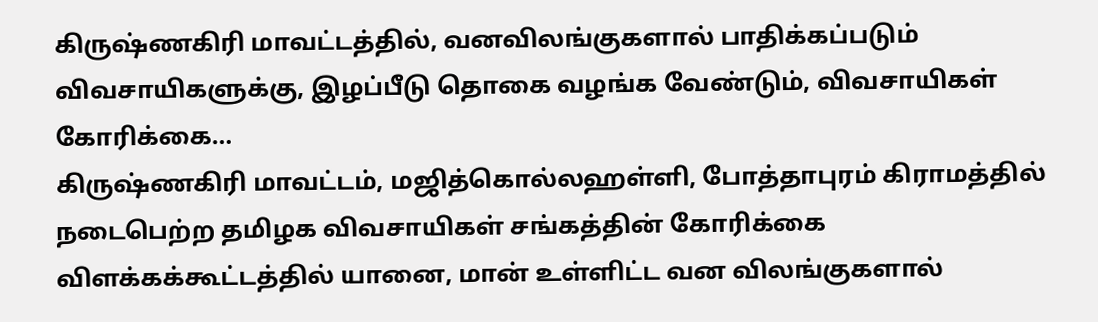கிருஷ்ணகிரி மாவட்டத்தில், வனவிலங்குகளால் பாதிக்கப்படும் விவசாயிகளுக்கு, இழப்பீடு தொகை வழங்க வேண்டும், விவசாயிகள் கோரிக்கை…
கிருஷ்ணகிரி மாவட்டம், மஜித்கொல்லஹள்ளி, போத்தாபுரம் கிராமத்தில் நடைபெற்ற தமிழக விவசாயிகள் சங்கத்தின் கோரிக்கை விளக்கக்கூட்டத்தில் யானை, மான் உள்ளிட்ட வன விலங்குகளால்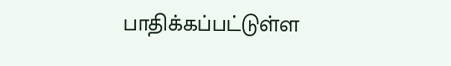பாதிக்கப்பட்டுள்ள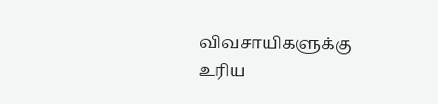விவசாயிகளுக்கு உரிய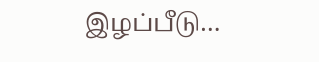இழப்பீடு…